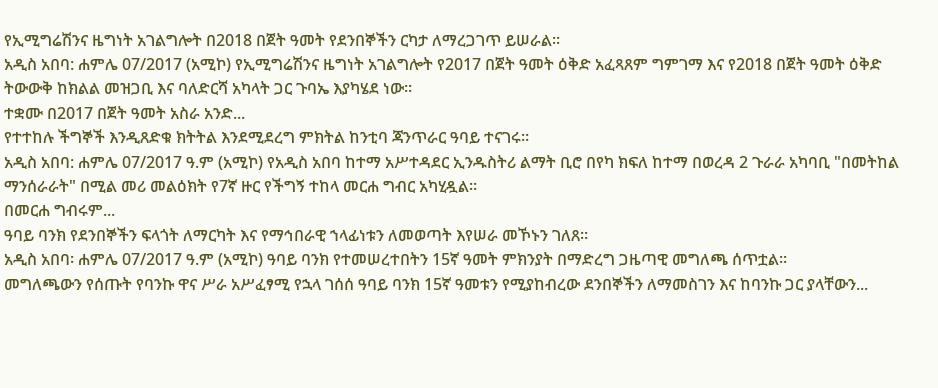የኢሚግሬሽንና ዜግነት አገልግሎት በ2018 በጀት ዓመት የደንበኞችን ርካታ ለማረጋገጥ ይሠራል።
አዲስ አበባ: ሐምሌ 07/2017 (አሚኮ) የኢሚግሬሽንና ዜግነት አገልግሎት የ2017 በጀት ዓመት ዕቅድ አፈጻጸም ግምገማ እና የ2018 በጀት ዓመት ዕቅድ ትውውቅ ከክልል መዝጋቢ እና ባለድርሻ አካላት ጋር ጉባኤ እያካሄደ ነው።
ተቋሙ በ2017 በጀት ዓመት አስራ አንድ...
የተተከሉ ችግኞች እንዲጸድቁ ክትትል እንደሚደረግ ምክትል ከንቲባ ጃንጥራር ዓባይ ተናገሩ።
አዲስ አበባ: ሐምሌ 07/2017 ዓ.ም (አሚኮ) የአዲስ አበባ ከተማ አሥተዳደር ኢንዱስትሪ ልማት ቢሮ በየካ ክፍለ ከተማ በወረዳ 2 ጉራራ አካባቢ "በመትከል ማንሰራራት" በሚል መሪ መልዕክት የ7ኛ ዙር የችግኝ ተከላ መርሐ ግብር አካሂዷል።
በመርሐ ግብሩም...
ዓባይ ባንክ የደንበኞችን ፍላጎት ለማርካት እና የማኅበራዊ ኀላፊነቱን ለመወጣት እየሠራ መኾኑን ገለጸ።
አዲስ አበባ፡ ሐምሌ 07/2017 ዓ.ም (አሚኮ) ዓባይ ባንክ የተመሠረተበትን 15ኛ ዓመት ምክንያት በማድረግ ጋዜጣዊ መግለጫ ሰጥቷል።
መግለጫውን የሰጡት የባንኩ ዋና ሥራ አሥፈፃሚ የኋላ ገሰሰ ዓባይ ባንክ 15ኛ ዓመቱን የሚያከብረው ደንበኞችን ለማመስገን እና ከባንኩ ጋር ያላቸውን...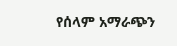የሰላም አማራጭን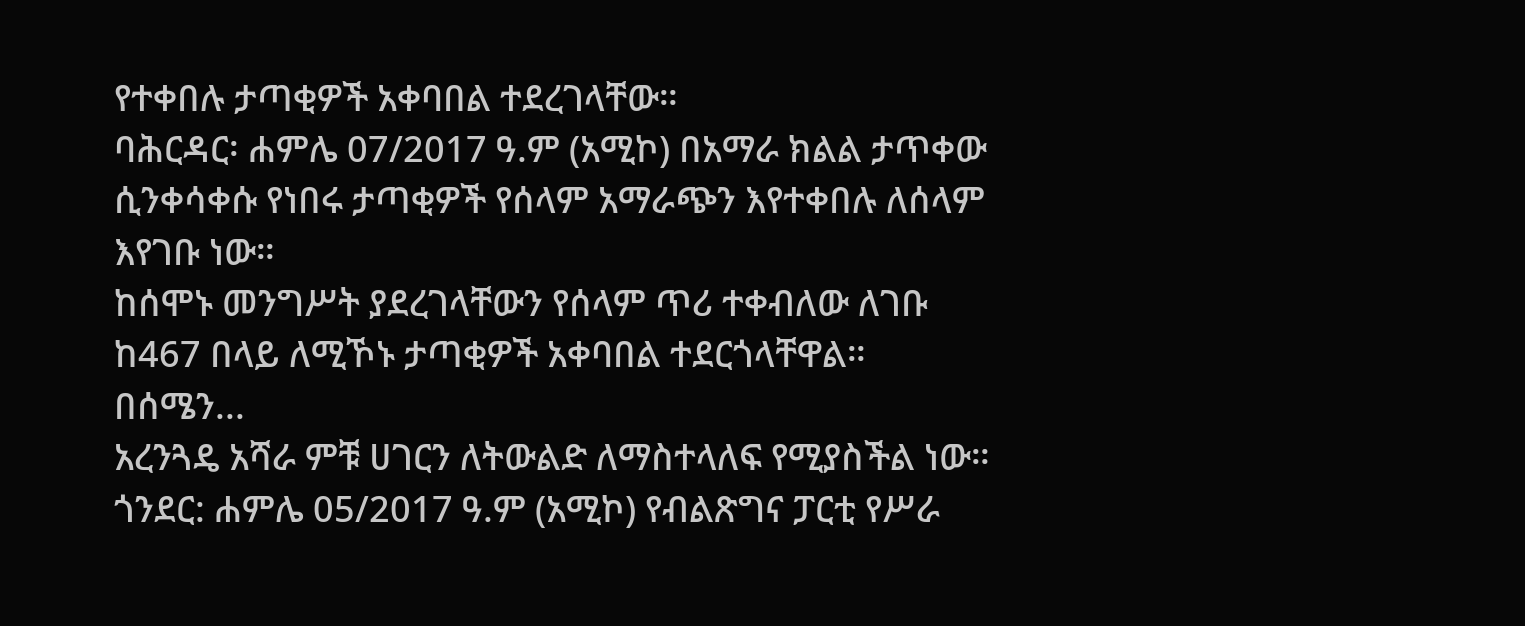የተቀበሉ ታጣቂዎች አቀባበል ተደረገላቸው።
ባሕርዳር፡ ሐምሌ 07/2017 ዓ.ም (አሚኮ) በአማራ ክልል ታጥቀው ሲንቀሳቀሱ የነበሩ ታጣቂዎች የሰላም አማራጭን እየተቀበሉ ለሰላም እየገቡ ነው።
ከሰሞኑ መንግሥት ያደረገላቸውን የሰላም ጥሪ ተቀብለው ለገቡ ከ467 በላይ ለሚኾኑ ታጣቂዎች አቀባበል ተደርጎላቸዋል።
በሰሜን...
አረንጓዴ አሻራ ምቹ ሀገርን ለትውልድ ለማስተላለፍ የሚያስችል ነው።
ጎንደር: ሐምሌ 05/2017 ዓ.ም (አሚኮ) የብልጽግና ፓርቲ የሥራ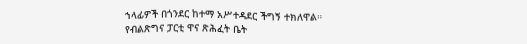ኀላፊዎች በጎንደር ከተማ አሥተዳደር ችግኝ ተክለዋል።
የብልጽግና ፓርቲ ዋና ጽሕፈት ቤት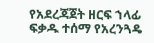የአደረጃጀት ዘርፍ ኀላፊ ፍቃዱ ተሰማ የአረንጓዴ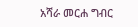አሻራ መርሐ ግብር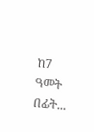ከ7 ዓመት በፊት...